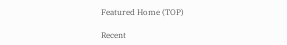Featured Home (TOP)

Recent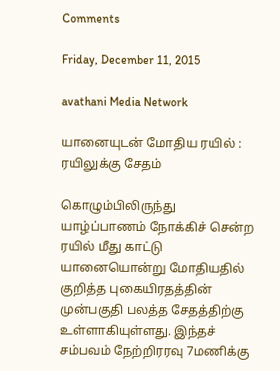Comments

Friday, December 11, 2015

avathani Media Network

யானையுடன் மோதிய ரயில் : ரயிலுக்கு சேதம்

கொழும்பிலிருந்து  யாழ்ப்பாணம் நோக்கிச் சென்ற ரயில் மீது காட்டு யானையொன்று மோதியதில் குறித்த புகையிரதத்தின் முன்பகுதி பலத்த சேதத்திற்கு உள்ளாகியுள்ளது. இந்தச் சம்பவம் நேற்றிரரவு 7மணிக்கு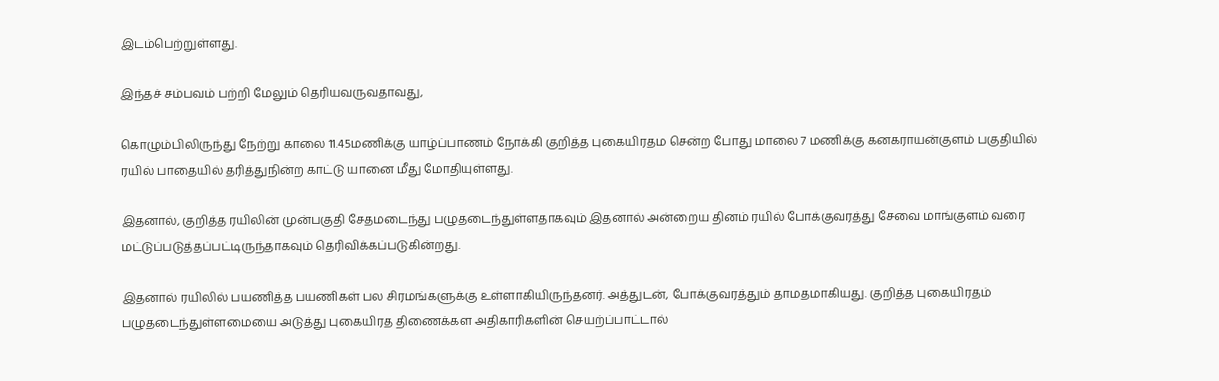இடம்பெற்றுள்ளது.

இந்தச் சம்பவம் பற்றி மேலும் தெரியவருவதாவது,

கொழும்பிலிருந்து நேற்று காலை 11.45மணிக்கு யாழ்ப்பாணம் நோக்கி குறித்த புகையிரதம சென்ற போது மாலை 7 மணிக்கு கனகராயன்குளம் பகுதியில் ரயில் பாதையில் தரித்துநின்ற காட்டு யானை மீது மோதியுள்ளது.

இதனால், குறித்த ரயிலின் முன்பகுதி சேதமடைந்து பழுதடைந்துள்ளதாகவும் இதனால் அன்றைய தினம் ரயில் போக்குவரத்து சேவை மாங்குளம் வரை மட்டுப்படுத்தப்பட்டிருந்தாகவும் தெரிவிக்கப்படுகின்றது.

இதனால் ரயிலில் பயணித்த பயணிகள் பல சிரமங்களுக்கு உள்ளாகியிருந்தனர். அத்துடன், போக்குவரத்தும் தாமதமாகியது. குறித்த புகையிரதம் பழுதடைந்துள்ளமையை அடுத்து புகையிரத திணைக்கள அதிகாரிகளின் செயற்ப்பாட்டால்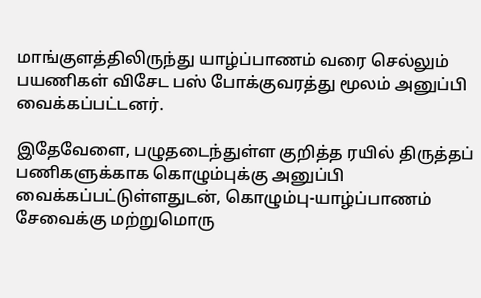மாங்குளத்திலிருந்து யாழ்ப்பாணம் வரை செல்லும் பயணிகள் விசேட பஸ் போக்குவரத்து மூலம் அனுப்பி வைக்கப்பட்டனர்.

இதேவேளை, பழுதடைந்துள்ள குறித்த ரயில் திருத்தப் பணிகளுக்காக கொழும்புக்கு அனுப்பி வைக்கப்பட்டுள்ளதுடன், கொழும்பு-யாழ்ப்பாணம் சேவைக்கு மற்றுமொரு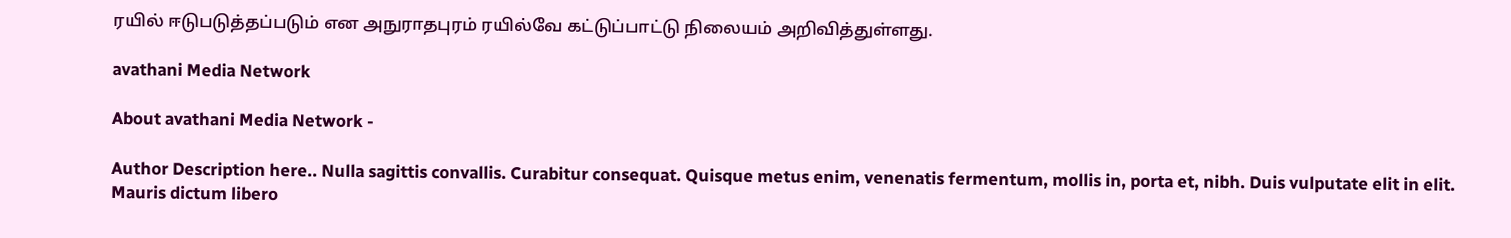ரயில் ஈடுபடுத்தப்படும் என அநுராதபுரம் ரயில்வே கட்டுப்பாட்டு நிலையம் அறிவித்துள்ளது.

avathani Media Network

About avathani Media Network -

Author Description here.. Nulla sagittis convallis. Curabitur consequat. Quisque metus enim, venenatis fermentum, mollis in, porta et, nibh. Duis vulputate elit in elit. Mauris dictum libero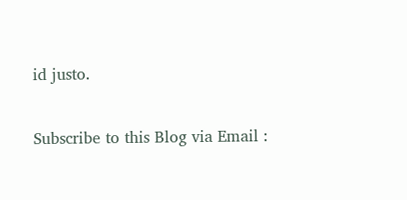id justo.

Subscribe to this Blog via Email :